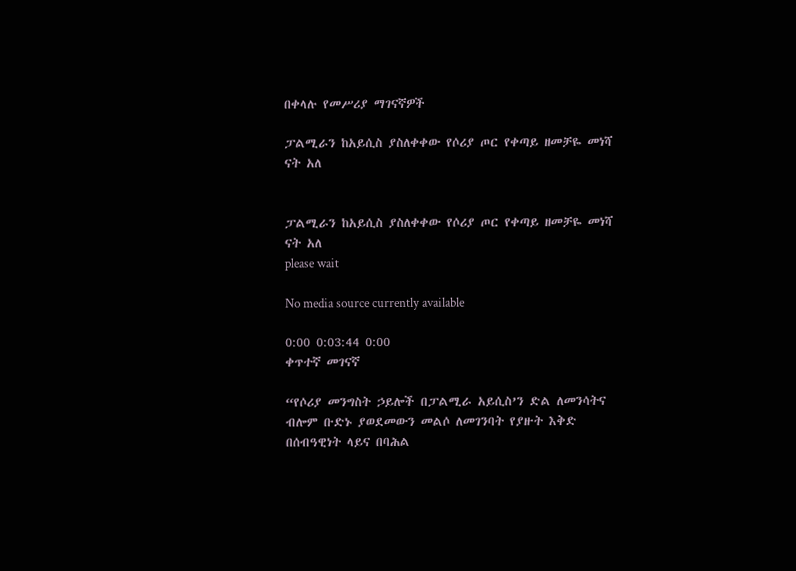በቀላሉ የመሥሪያ ማገናኛዎች

ፓልሚራን ከአይሲስ ያስለቀቀው የሶሪያ ጦር የቀጣይ ዘመቻዬ መነሻ ናት አለ


ፓልሚራን ከአይሲስ ያስለቀቀው የሶሪያ ጦር የቀጣይ ዘመቻዬ መነሻ ናት አለ
please wait

No media source currently available

0:00 0:03:44 0:00
ቀጥተኛ መገናኛ

“የሶሪያ መንግስት ኃይሎች በፓልሚራ አይሲስ’ን ድል ለመንሳትና ብሎም ቡድኑ ያወደመውን መልሶ ለመገንባት የያዙት እቅድ በሰብዓዊነት ላይና በባሕል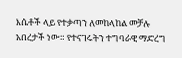እሴቶች ላይ የተቃጣን ለመከላከል መቻሉ አበረታች ነው። የተናገሩትን ተግባራዊ ማድረግ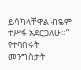ይሳካላቸዋል ብዬም ተሥፋ አደርጋለሁ።” የተባበሩት መንግስታት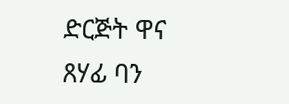ድርጅት ዋና ጸሃፊ ባን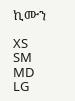ኪሙን

XS
SM
MD
LG